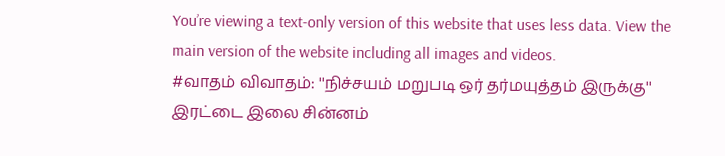You’re viewing a text-only version of this website that uses less data. View the main version of the website including all images and videos.
#வாதம் விவாதம்: ''நிச்சயம் மறுபடி ஒர் தர்மயுத்தம் இருக்கு''
இரட்டை இலை சின்னம்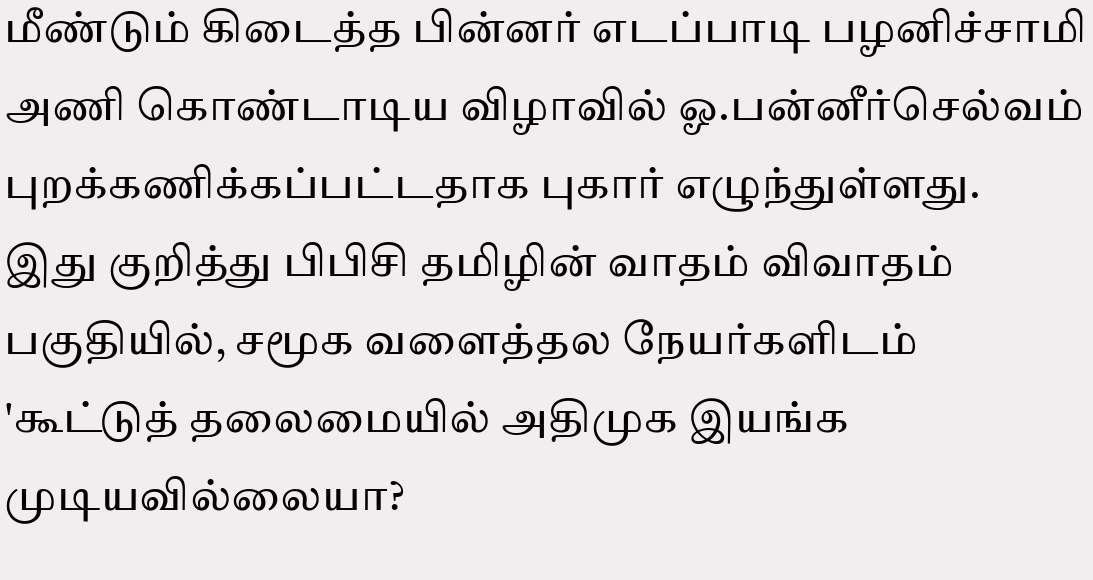மீண்டும் கிடைத்த பின்னர் எடப்பாடி பழனிச்சாமி அணி கொண்டாடிய விழாவில் ஓ.பன்னீர்செல்வம் புறக்கணிக்கப்பட்டதாக புகார் எழுந்துள்ளது.
இது குறித்து பிபிசி தமிழின் வாதம் விவாதம் பகுதியில், சமூக வளைத்தல நேயர்களிடம் 'கூட்டுத் தலைமையில் அதிமுக இயங்க முடியவில்லையா?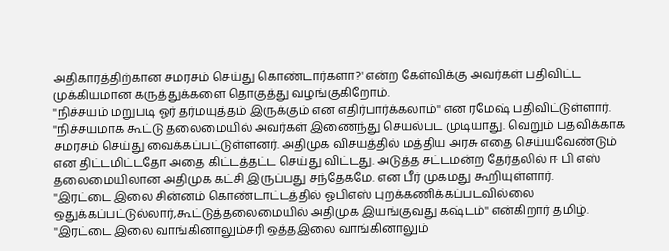அதிகாரத்திற்கான சமரசம் செய்து கொண்டார்களா?' என்ற கேள்விக்கு அவர்கள் பதிவிட்ட முக்கியமான கருத்துக்களை தொகுத்து வழங்குகிறோம்.
''நிச்சயம் மறுபடி ஓர் தர்மயுத்தம் இருக்கும் என எதிர்பார்க்கலாம்'' என ரமேஷ் பதிவிட்டுள்ளார்.
''நிச்சயமாக கூட்டு தலைமையில் அவர்கள் இணைந்து செயல்பட முடியாது. வெறும் பதவிக்காக சமரசம் செய்து வைக்கப்பட்டுள்ளனர். அதிமுக விசயத்தில் மத்திய அரசு எதை செய்யவேண்டும் என திட்டமிட்டதோ அதை கிட்டத்தட்ட செய்து விட்டது. அடுத்த சட்டமன்ற தேர்தலில் ஈ பி எஸ் தலைமையிலான அதிமுக கட்சி இருப்பது சந்தேகமே. என பீர் முகமது கூறியுள்ளார்.
''இரட்டை இலை சின்னம் கொண்டாட்டத்தில் ஓபிஎஸ் புறக்கணிக்கப்படவில்லை ஒதுக்கப்பட்டுல்லார்,கூட்டுத்தலைமையில் அதிமுக இயங்குவது கஷ்டம்'' என்கிறார் தமிழ்.
''இரட்டை இலை வாங்கினாலும்சரி ஒத்தஇலை வாங்கினாலும்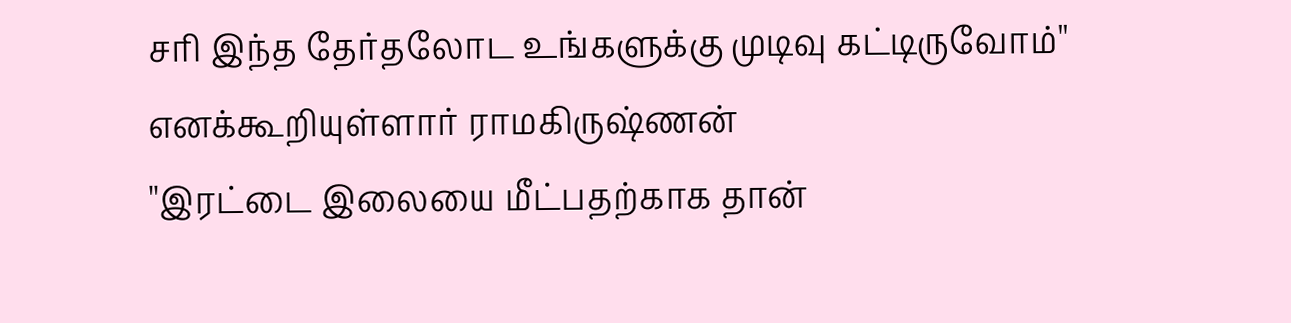சரி இந்த தேர்தலோட உங்களுக்கு முடிவு கட்டிருவோம்'' எனக்கூறியுள்ளார் ராமகிருஷ்ணன்
''இரட்டை இலையை மீட்பதற்காக தான்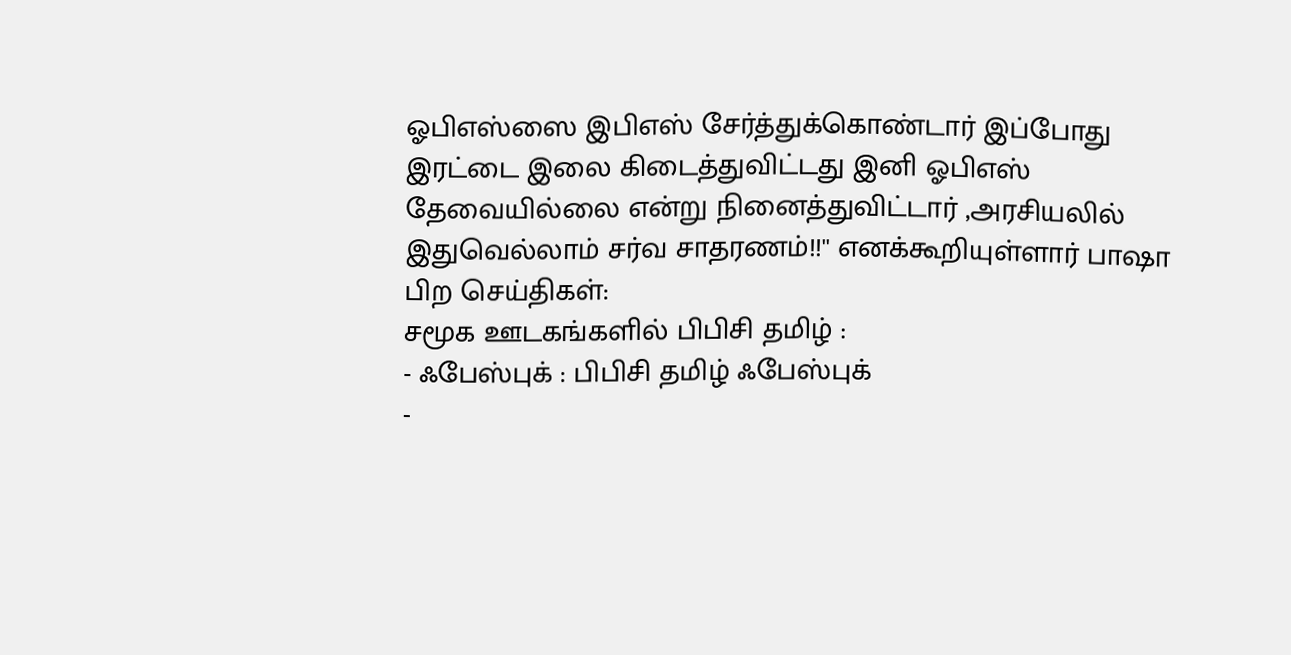ஓபிஎஸ்ஸை இபிஎஸ் சேர்த்துக்கொண்டார் இப்போது இரட்டை இலை கிடைத்துவிட்டது இனி ஓபிஎஸ் தேவையில்லை என்று நினைத்துவிட்டார் ,அரசியலில் இதுவெல்லாம் சர்வ சாதரணம்!!'' எனக்கூறியுள்ளார் பாஷா
பிற செய்திகள்:
சமூக ஊடகங்களில் பிபிசி தமிழ் :
- ஃபேஸ்புக் : பிபிசி தமிழ் ஃபேஸ்புக்
-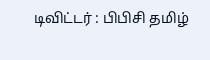டிவிட்டர் : பிபிசி தமிழ்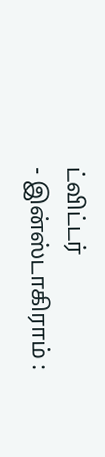ட்விட்டர்
- இன்ஸ்டாகிராம் :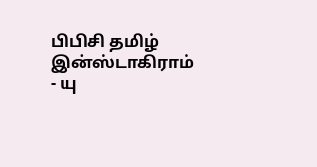பிபிசி தமிழ் இன்ஸ்டாகிராம்
- யு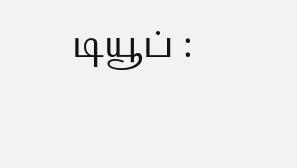டியூப் :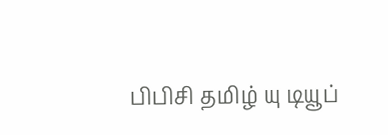பிபிசி தமிழ் யு டியூப்